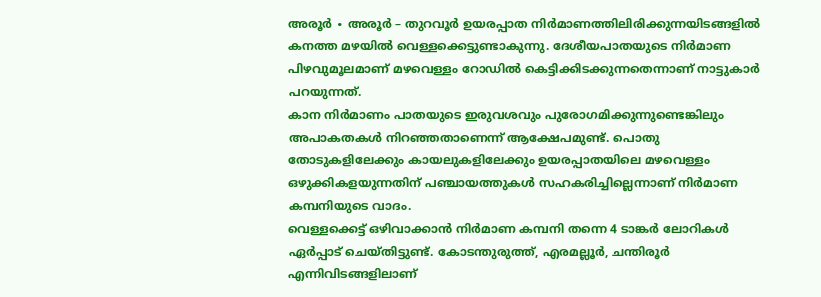അരൂർ ∙ അരൂർ – തുറവൂർ ഉയരപ്പാത നിർമാണത്തിലിരിക്കുന്നയിടങ്ങളിൽ കനത്ത മഴയിൽ വെള്ളക്കെട്ടുണ്ടാകുന്നു. ദേശീയപാതയുടെ നിർമാണ പിഴവുമൂലമാണ് മഴവെള്ളം റോഡിൽ കെട്ടിക്കിടക്കുന്നതെന്നാണ് നാട്ടുകാർ പറയുന്നത്.
കാന നിർമാണം പാതയുടെ ഇരുവശവും പുരോഗമിക്കുന്നുണ്ടെങ്കിലും അപാകതകൾ നിറഞ്ഞതാണെന്ന് ആക്ഷേപമുണ്ട്. പൊതു തോടുകളിലേക്കും കായലുകളിലേക്കും ഉയരപ്പാതയിലെ മഴവെള്ളം ഒഴുക്കികളയുന്നതിന് പഞ്ചായത്തുകൾ സഹകരിച്ചില്ലെന്നാണ് നിർമാണ കമ്പനിയുടെ വാദം.
വെള്ളക്കെട്ട് ഒഴിവാക്കാൻ നിർമാണ കമ്പനി തന്നെ 4 ടാങ്കർ ലോറികൾ ഏർപ്പാട് ചെയ്തിട്ടുണ്ട്. കോടന്തുരുത്ത്, എരമല്ലൂർ, ചന്തിരൂർ എന്നിവിടങ്ങളിലാണ്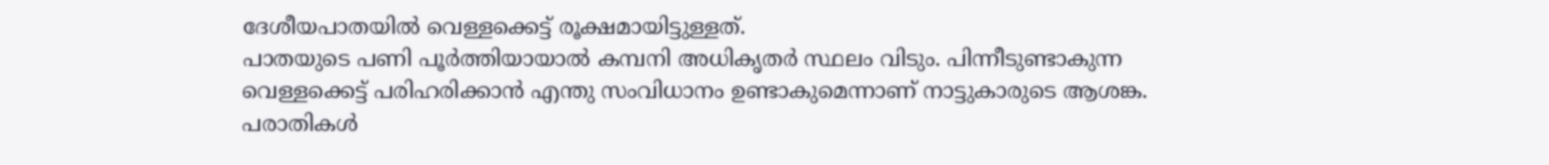ദേശീയപാതയിൽ വെള്ളക്കെട്ട് രൂക്ഷമായിട്ടുള്ളത്.
പാതയുടെ പണി പൂർത്തിയായാൽ കമ്പനി അധികൃതർ സ്ഥലം വിടും. പിന്നീടുണ്ടാകുന്ന വെള്ളക്കെട്ട് പരിഹരിക്കാൻ എന്തു സംവിധാനം ഉണ്ടാകുമെന്നാണ് നാട്ടുകാരുടെ ആശങ്ക.
പരാതികൾ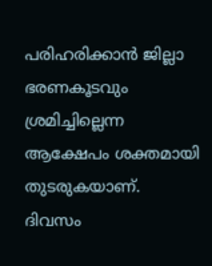പരിഹരിക്കാൻ ജില്ലാ ഭരണകൂടവും ശ്രമിച്ചില്ലെന്ന ആക്ഷേപം ശക്തമായി തുടരുകയാണ്.
ദിവസം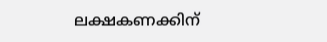ലക്ഷകണക്കിന്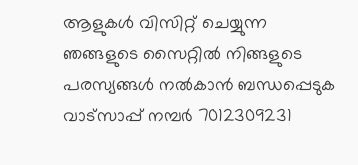ആളുകൾ വിസിറ്റ് ചെയ്യുന്ന ഞങ്ങളുടെ സൈറ്റിൽ നിങ്ങളുടെ പരസ്യങ്ങൾ നൽകാൻ ബന്ധപ്പെടുക വാട്സാപ്പ് നമ്പർ 7012309231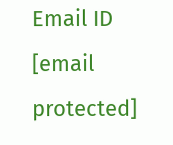Email ID [email protected]